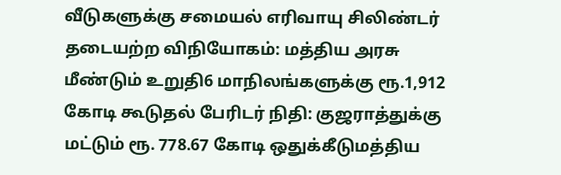வீடுகளுக்கு சமையல் எரிவாயு சிலிண்டர் தடையற்ற விநியோகம்: மத்திய அரசு மீண்டும் உறுதி6 மாநிலங்களுக்கு ரூ.1,912 கோடி கூடுதல் பேரிடர் நிதி: குஜராத்துக்கு மட்டும் ரூ. 778.67 கோடி ஒதுக்கீடுமத்திய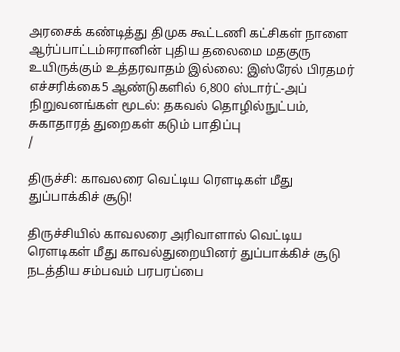அரசைக் கண்டித்து திமுக கூட்டணி கட்சிகள் நாளை ஆர்ப்பாட்டம்ஈரானின் புதிய தலைமை மதகுரு உயிருக்கும் உத்தரவாதம் இல்லை: இஸ்ரேல் பிரதமர் எச்சரிக்கை5 ஆண்டுகளில் 6,800 ஸ்டார்ட்-அப் நிறுவனங்கள் மூடல்: தகவல் தொழில்நுட்பம், சுகாதாரத் துறைகள் கடும் பாதிப்பு
/

திருச்சி: காவலரை வெட்டிய ரெளடிகள் மீது துப்பாக்கிச் சூடு!

திருச்சியில் காவலரை அரிவாளால் வெட்டிய ரெளடிகள் மீது காவல்துறையினர் துப்பாக்கிச் சூடு நடத்திய சம்பவம் பரபரப்பை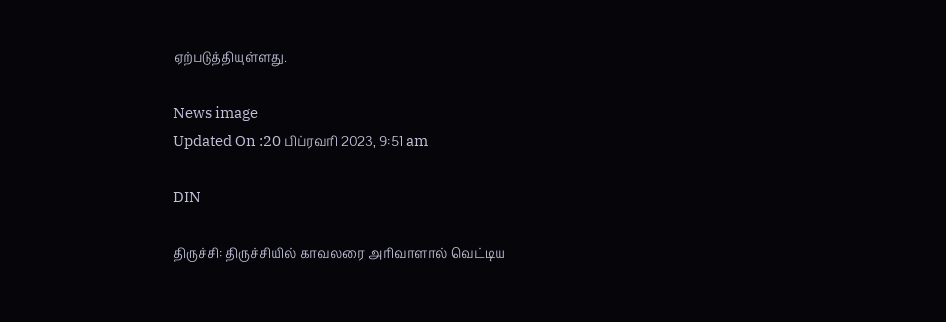ஏற்படுத்தியுள்ளது.

News image
Updated On :20 பிப்ரவரி 2023, 9:51 am

DIN

திருச்சி: திருச்சியில் காவலரை அரிவாளால் வெட்டிய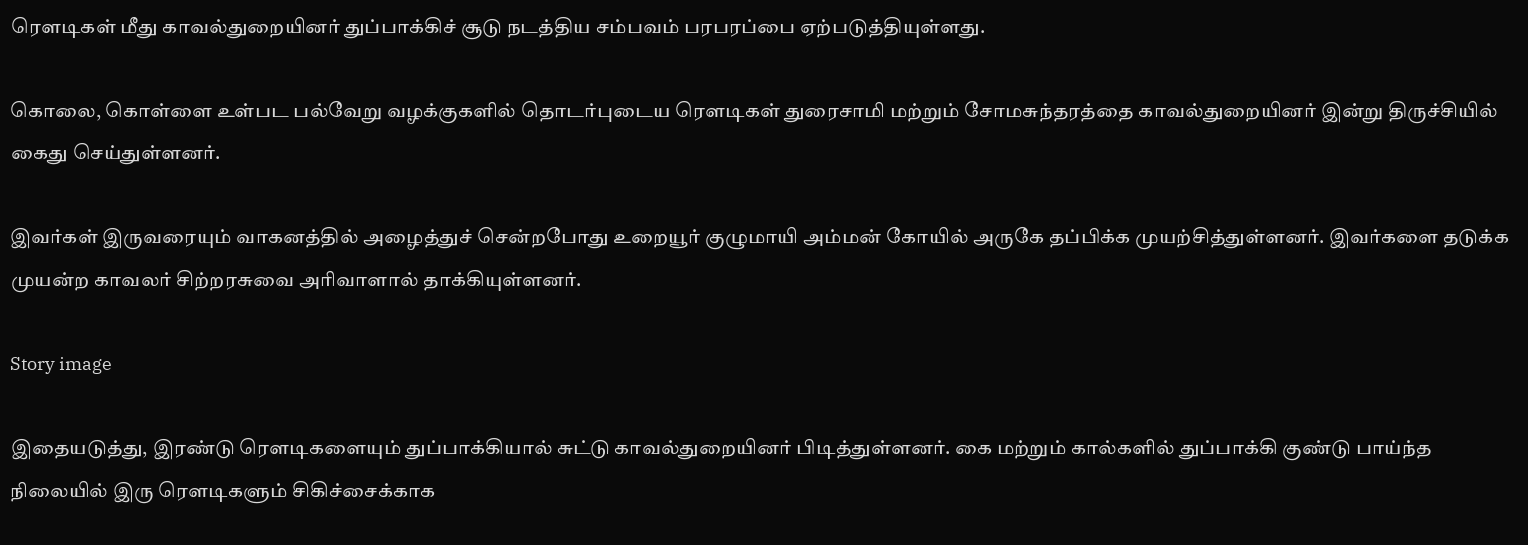ரெளடிகள் மீது காவல்துறையினர் துப்பாக்கிச் சூடு நடத்திய சம்பவம் பரபரப்பை ஏற்படுத்தியுள்ளது.

கொலை, கொள்ளை உள்பட பல்வேறு வழக்குகளில் தொடர்புடைய ரெளடிகள் துரைசாமி மற்றும் சோமசுந்தரத்தை காவல்துறையினர் இன்று திருச்சியில் கைது செய்துள்ளனர்.

இவர்கள் இருவரையும் வாகனத்தில் அழைத்துச் சென்றபோது உறையூர் குழுமாயி அம்மன் கோயில் அருகே தப்பிக்க முயற்சித்துள்ளனர். இவர்களை தடுக்க முயன்ற காவலர் சிற்றரசுவை அரிவாளால் தாக்கியுள்ளனர்.

Story image

இதையடுத்து, இரண்டு ரெளடிகளையும் துப்பாக்கியால் சுட்டு காவல்துறையினர் பிடித்துள்ளனர். கை மற்றும் கால்களில் துப்பாக்கி குண்டு பாய்ந்த நிலையில் இரு ரெளடிகளும் சிகிச்சைக்காக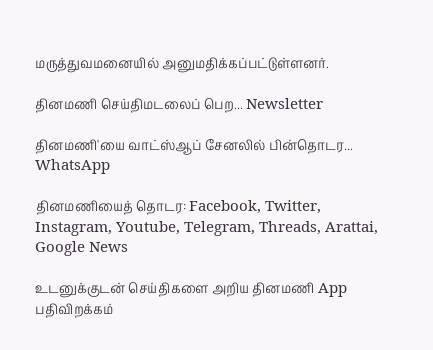மருத்துவமனையில் அனுமதிக்கப்பட்டுள்ளனர்.

தினமணி செய்திமடலைப் பெற... Newsletter

தினமணி'யை வாட்ஸ்ஆப் சேனலில் பின்தொடர... WhatsApp

தினமணியைத் தொடர: Facebook, Twitter, Instagram, Youtube, Telegram, Threads, Arattai, Google News

உடனுக்குடன் செய்திகளை அறிய தினமணி App பதிவிறக்கம்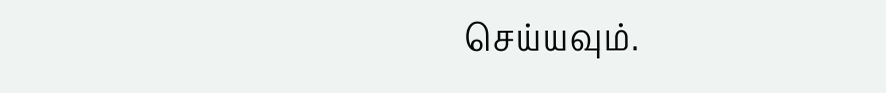செய்யவும்.